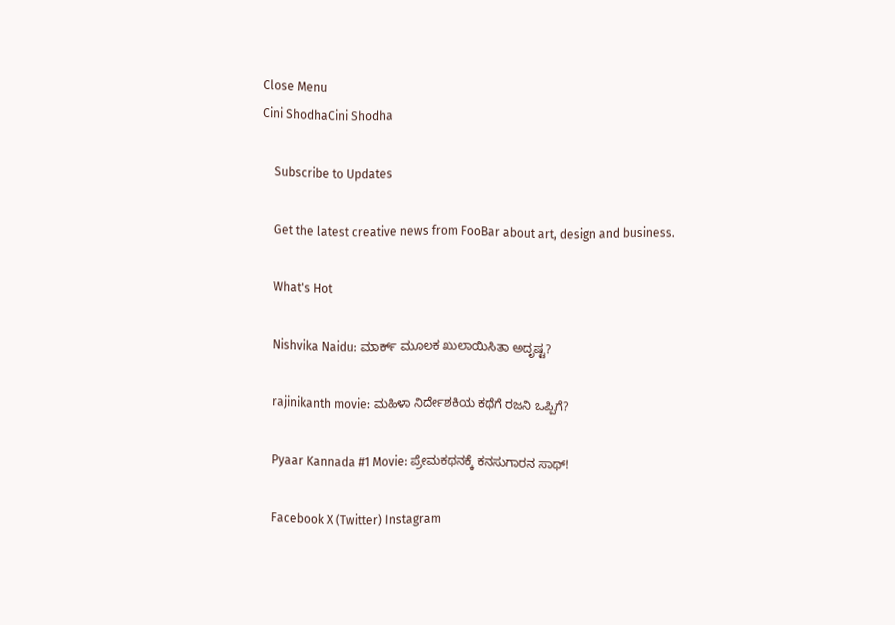Close Menu
Cini ShodhaCini Shodha

    Subscribe to Updates

    Get the latest creative news from FooBar about art, design and business.

    What's Hot

    Nishvika Naidu: ಮಾರ್ಕ್ ಮೂಲಕ ಖುಲಾಯಿಸಿತಾ ಅದೃಷ್ಟ?

    rajinikanth movie: ಮಹಿಳಾ ನಿರ್ದೇಶಕಿಯ ಕಥೆಗೆ ರಜನಿ ಒಪ್ಪಿಗೆ?

    Pyaar Kannada #1 Movie: ಪ್ರೇಮಕಥನಕ್ಕೆ ಕನಸುಗಾರನ ಸಾಥ್!

    Facebook X (Twitter) Instagram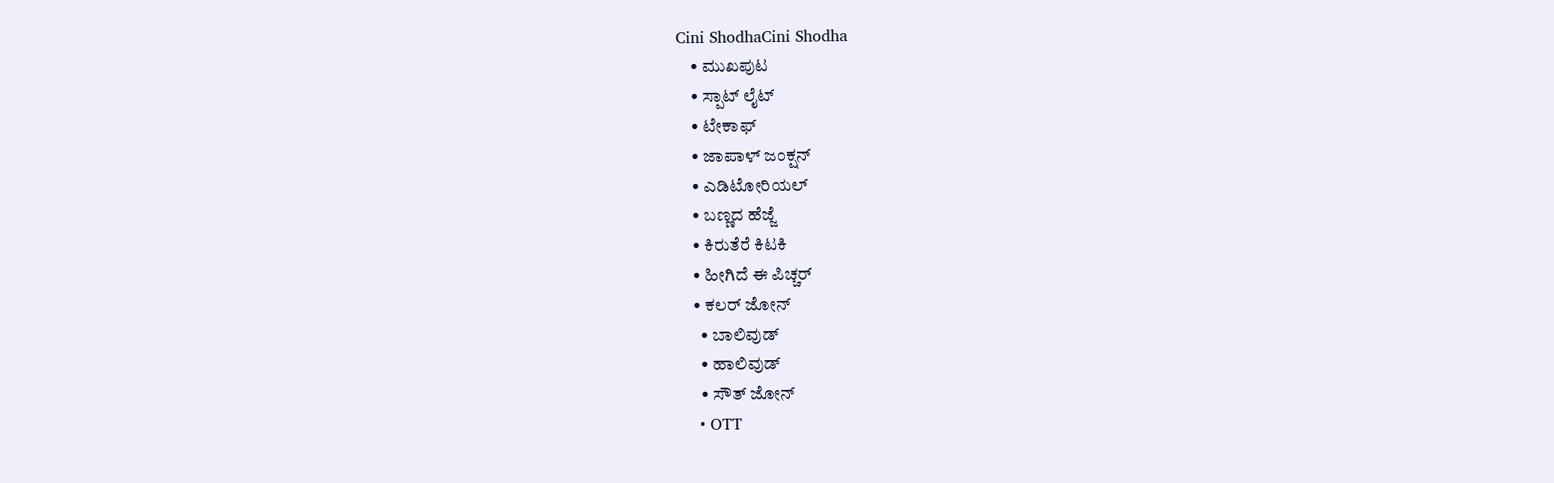Cini ShodhaCini Shodha
    • ಮುಖಪುಟ
    • ಸ್ಪಾಟ್ ಲೈಟ್
    • ಟೇಕಾಫ್
    • ಜಾಪಾಳ್ ಜಂಕ್ಷನ್
    • ಎಡಿಟೋರಿಯಲ್
    • ಬಣ್ಣದ ಹೆಜ್ಜೆ
    • ಕಿರುತೆರೆ ಕಿಟಕಿ
    • ಹೀಗಿದೆ ಈ ಪಿಚ್ಚರ್
    • ಕಲರ್ ಜೋನ್
      • ಬಾಲಿವುಡ್
      • ಹಾಲಿವುಡ್
      • ಸೌತ್ ಜೋನ್
    • OTT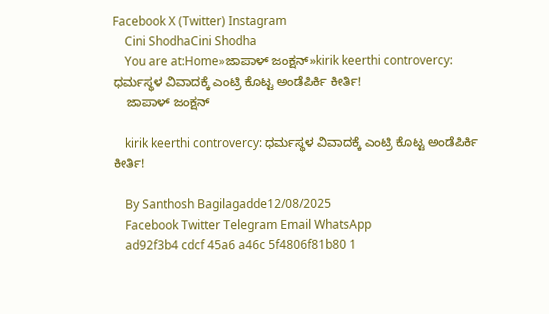Facebook X (Twitter) Instagram
    Cini ShodhaCini Shodha
    You are at:Home»ಜಾಪಾಳ್ ಜಂಕ್ಷನ್»kirik keerthi controvercy: ಧರ್ಮಸ್ಥಳ ವಿವಾದಕ್ಕೆ ಎಂಟ್ರಿ ಕೊಟ್ಟ ಅಂಡೆಪಿರ್ಕಿ ಕೀರ್ತಿ!
    ಜಾಪಾಳ್ ಜಂಕ್ಷನ್

    kirik keerthi controvercy: ಧರ್ಮಸ್ಥಳ ವಿವಾದಕ್ಕೆ ಎಂಟ್ರಿ ಕೊಟ್ಟ ಅಂಡೆಪಿರ್ಕಿ ಕೀರ್ತಿ!

    By Santhosh Bagilagadde12/08/2025
    Facebook Twitter Telegram Email WhatsApp
    ad92f3b4 cdcf 45a6 a46c 5f4806f81b80 1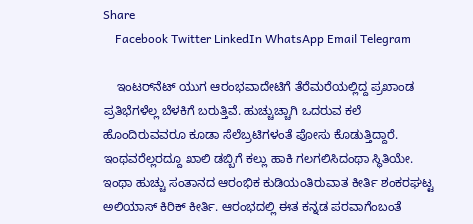Share
    Facebook Twitter LinkedIn WhatsApp Email Telegram

    ಇಂಟರ್‌ನೆಟ್ ಯುಗ ಆರಂಭವಾದೇಟಿಗೆ ತೆರೆಮರೆಯಲ್ಲಿದ್ದ ಪ್ರಖಾಂಡ ಪ್ರತಿಭೆಗಳೆಲ್ಲ ಬೆಳಕಿಗೆ ಬರುತ್ತಿವೆ. ಹುಚ್ಚುಚ್ಚಾಗಿ ಒದರುವ ಕಲೆ ಹೊಂದಿರುವವರೂ ಕೂಡಾ ಸೆಲೆಬ್ರಟಿಗಳಂತೆ ಪೋಸು ಕೊಡುತ್ತಿದ್ದಾರೆ. ಇಂಥವರೆಲ್ಲರದ್ದೂ ಖಾಲಿ ಡಬ್ಬಿಗೆ ಕಲ್ಲು ಹಾಕಿ ಗಲಗಲಿಸಿದಂಥಾ ಸ್ಥಿತಿಯೇ. ಇಂಥಾ ಹುಚ್ಚು ಸಂತಾನದ ಆರಂಭಿಕ ಕುಡಿಯಂತಿರುವಾತ ಕೀರ್ತಿ ಶಂಕರಘಟ್ಟ ಅಲಿಯಾಸ್ ಕಿರಿಕ್ ಕೀರ್ತಿ. ಆರಂಭದಲ್ಲಿ ಈತ ಕನ್ನಡ ಪರವಾಗೆಂಬಂತೆ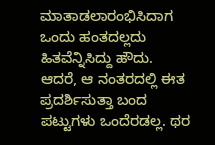ಮಾತಾಡಲಾರಂಭಿಸಿದಾಗ ಒಂದು ಹಂತದಲ್ಲದು ಹಿತವೆನ್ನಿಸಿದ್ದು ಹೌದು. ಆದರೆ, ಆ ನಂತರದಲ್ಲಿ ಈತ ಪ್ರದರ್ಶಿಸುತ್ತಾ ಬಂದ ಪಟ್ಟುಗಳು ಒಂದೆರಡಲ್ಲ. ಥರ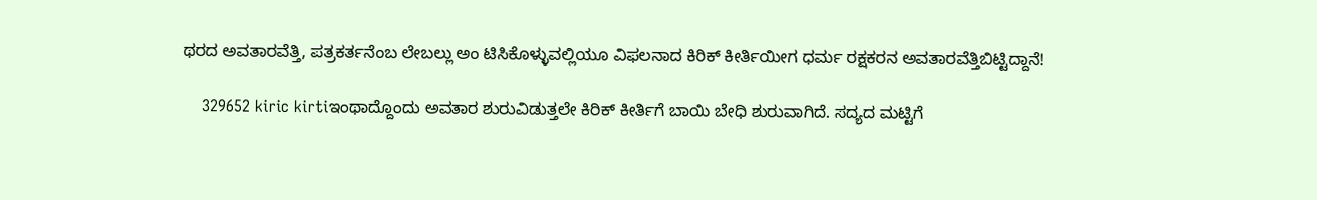ಥರದ ಅವತಾರವೆತ್ತಿ, ಪತ್ರಕರ್ತನೆಂಬ ಲೇಬಲ್ಲು ಅಂ ಟಿಸಿಕೊಳ್ಳುವಲ್ಲಿಯೂ ವಿಫಲನಾದ ಕಿರಿಕ್ ಕೀರ್ತಿಯೀಗ ಧರ್ಮ ರಕ್ಷಕರನ ಅವತಾರವೆತ್ತಿಬಿಟ್ಟಿದ್ದಾನೆ!

    329652 kiric kirtiಇಂಥಾದ್ದೊಂದು ಅವತಾರ ಶುರುವಿಡುತ್ತಲೇ ಕಿರಿಕ್ ಕೀರ್ತಿಗೆ ಬಾಯಿ ಬೇಧಿ ಶುರುವಾಗಿದೆ. ಸದ್ಯದ ಮಟ್ಟಿಗೆ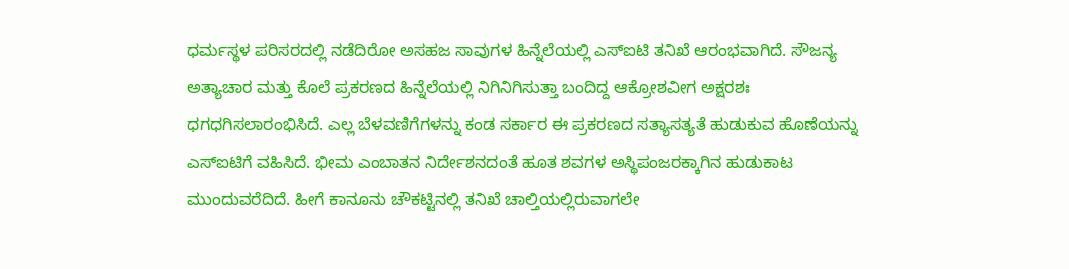ಧರ್ಮಸ್ಥಳ ಪರಿಸರದಲ್ಲಿ ನಡೆದಿರೋ ಅಸಹಜ ಸಾವುಗಳ ಹಿನ್ನೆಲೆಯಲ್ಲಿ ಎಸ್‌ಐಟಿ ತನಿಖೆ ಆರಂಭವಾಗಿದೆ. ಸೌಜನ್ಯ ಅತ್ಯಾಚಾರ ಮತ್ತು ಕೊಲೆ ಪ್ರಕರಣದ ಹಿನ್ನೆಲೆಯಲ್ಲಿ ನಿಗಿನಿಗಿಸುತ್ತಾ ಬಂದಿದ್ದ ಆಕ್ರೋಶವೀಗ ಅಕ್ಷರಶಃ ಧಗಧಗಿಸಲಾರಂಭಿಸಿದೆ. ಎಲ್ಲ ಬೆಳವಣಿಗೆಗಳನ್ನು ಕಂಡ ಸರ್ಕಾರ ಈ ಪ್ರಕರಣದ ಸತ್ಯಾಸತ್ಯತೆ ಹುಡುಕುವ ಹೊಣೆಯನ್ನು ಎಸ್‌ಐಟಿಗೆ ವಹಿಸಿದೆ. ಭೀಮ ಎಂಬಾತನ ನಿರ್ದೇಶನದಂತೆ ಹೂತ ಶವಗಳ ಅಸ್ಥಿಪಂಜರಕ್ಕಾಗಿನ ಹುಡುಕಾಟ ಮುಂದುವರೆದಿದೆ. ಹೀಗೆ ಕಾನೂನು ಚೌಕಟ್ಟಿನಲ್ಲಿ ತನಿಖೆ ಚಾಲ್ತಿಯಲ್ಲಿರುವಾಗಲೇ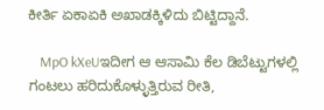ಕೀರ್ತಿ ಏಕಾಏಕಿ ಅಖಾಡಕ್ಕಿಳಿದು ಬಿಟ್ಟಿದ್ದಾನೆ.

    MpO kXeUಇದೀಗ ಆ ಆಸಾಮಿ ಕೆಲ ಡಿಬೆಟ್ಟುಗಳಲ್ಲಿ ಗಂಟಲು ಹರಿದುಕೊಳ್ಳುತ್ತಿರುವ ರೀತಿ,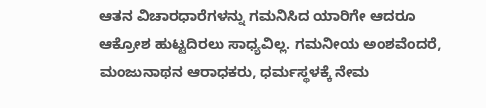ಆತನ ವಿಚಾರಧಾರೆಗಳನ್ನು ಗಮನಿಸಿದ ಯಾರಿಗೇ ಆದರೂ ಆಕ್ರೋಶ ಹುಟ್ಟದಿರಲು ಸಾಧ್ಯವಿಲ್ಲ. ಗಮನೀಯ ಅಂಶವೆಂದರೆ, ಮಂಜುನಾಥನ ಆರಾಧಕರು, ಧರ್ಮಸ್ಥಳಕ್ಕೆ ನೇಮ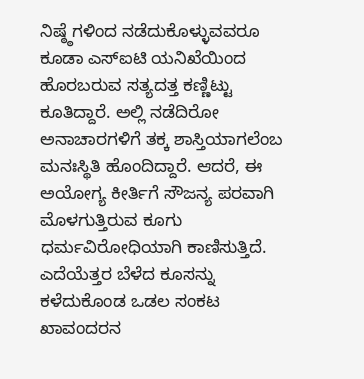ನಿಷ್ಠ್ಠೆಗಳಿಂದ ನಡೆದುಕೊಳ್ಳುವವರೂ ಕೂಡಾ ಎಸ್‌ಐಟಿ ಯನಿಖೆಯಿಂದ ಹೊರಬರುವ ಸತ್ಯದತ್ತ ಕಣ್ಣಿಟ್ಟು ಕೂತಿದ್ದಾರೆ. ಅಲ್ಲಿ ನಡೆದಿರೋ ಅನಾಚಾರಗಳಿಗೆ ತಕ್ಕ ಶಾಸ್ತಿಯಾಗಲೆಂಬ ಮನಃಸ್ಥಿತಿ ಹೊಂದಿದ್ದಾರೆ. ಆದರೆ, ಈ ಅಯೋಗ್ಯ ಕೀರ್ತಿಗೆ ಸೌಜನ್ಯ ಪರವಾಗಿ ಮೊಳಗುತ್ತಿರುವ ಕೂಗು ಧರ್ಮವಿರೋಧಿಯಾಗಿ ಕಾಣಿಸುತ್ತಿದೆ. ಎದೆಯೆತ್ತರ ಬೆಳೆದ ಕೂಸನ್ನು ಕಳೆದುಕೊಂಡ ಒಡಲ ಸಂಕಟ ಖಾವಂದರನ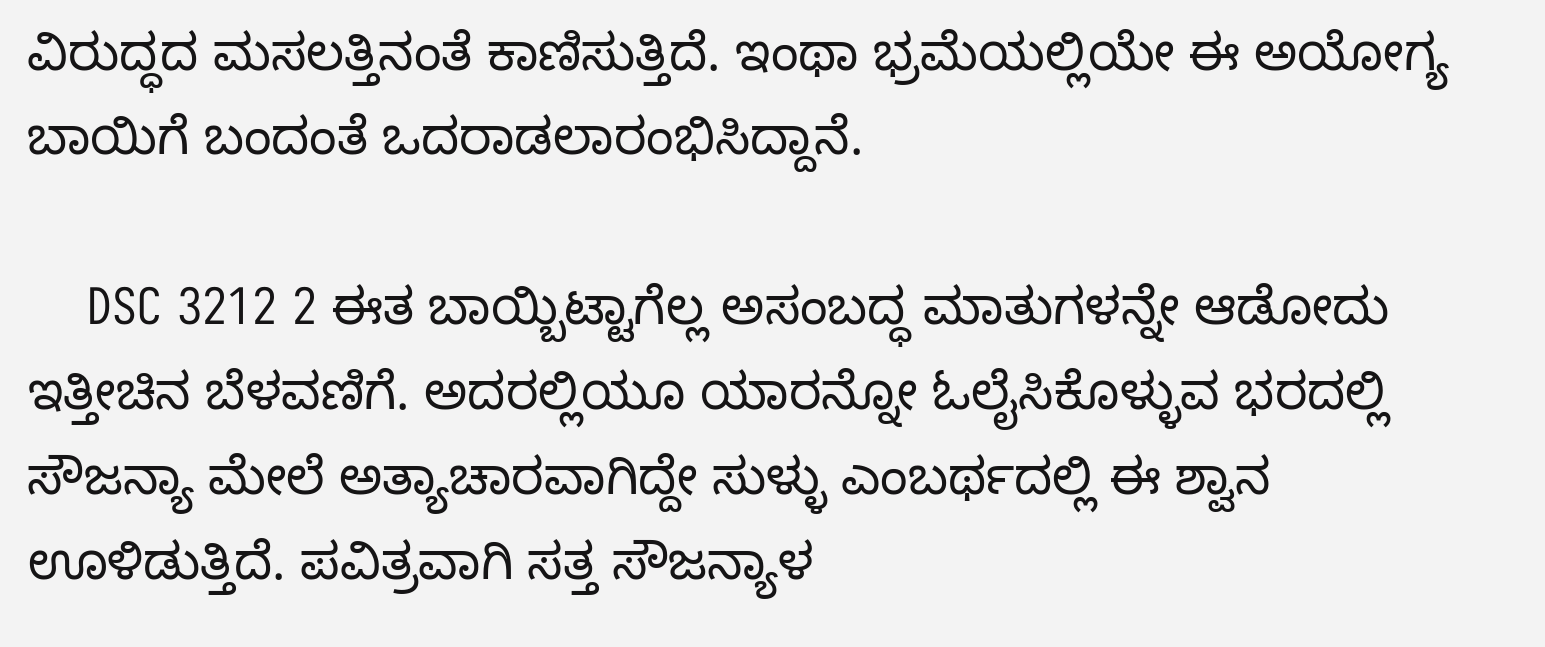ವಿರುದ್ಧದ ಮಸಲತ್ತಿನಂತೆ ಕಾಣಿಸುತ್ತಿದೆ. ಇಂಥಾ ಭ್ರಮೆಯಲ್ಲಿಯೇ ಈ ಅಯೋಗ್ಯ ಬಾಯಿಗೆ ಬಂದಂತೆ ಒದರಾಡಲಾರಂಭಿಸಿದ್ದಾನೆ.

    DSC 3212 2 ಈತ ಬಾಯ್ಬಿಟ್ಟಾಗೆಲ್ಲ ಅಸಂಬದ್ಧ ಮಾತುಗಳನ್ನೇ ಆಡೋದು ಇತ್ತೀಚಿನ ಬೆಳವಣಿಗೆ. ಅದರಲ್ಲಿಯೂ ಯಾರನ್ನೋ ಓಲೈಸಿಕೊಳ್ಳುವ ಭರದಲ್ಲಿ ಸೌಜನ್ಯಾ ಮೇಲೆ ಅತ್ಯಾಚಾರವಾಗಿದ್ದೇ ಸುಳ್ಳು ಎಂಬರ್ಥದಲ್ಲಿ ಈ ಶ್ವಾನ ಊಳಿಡುತ್ತಿದೆ. ಪವಿತ್ರವಾಗಿ ಸತ್ತ ಸೌಜನ್ಯಾಳ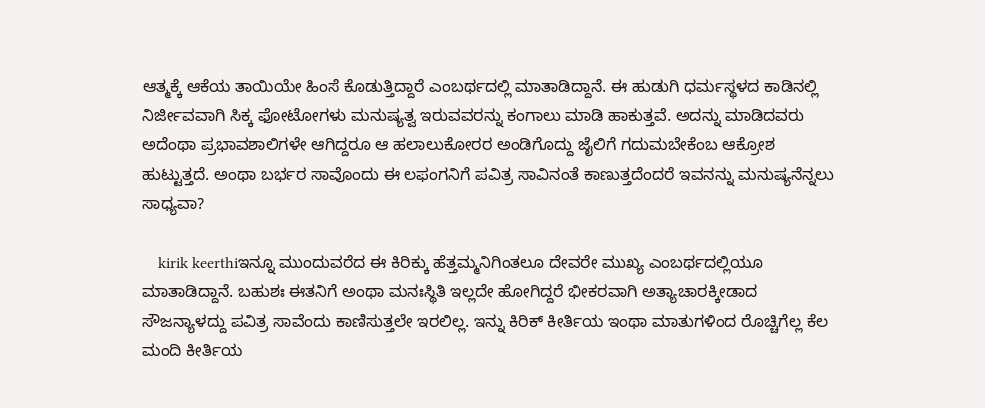ಆತ್ಮಕ್ಕೆ ಆಕೆಯ ತಾಯಿಯೇ ಹಿಂಸೆ ಕೊಡುತ್ತಿದ್ದಾರೆ ಎಂಬರ್ಥದಲ್ಲಿ ಮಾತಾಡಿದ್ದಾನೆ. ಈ ಹುಡುಗಿ ಧರ್ಮಸ್ಥಳದ ಕಾಡಿನಲ್ಲಿ ನಿರ್ಜೀವವಾಗಿ ಸಿಕ್ಕ ಫೋಟೋಗಳು ಮನುಷ್ಯತ್ವ ಇರುವವರನ್ನು ಕಂಗಾಲು ಮಾಡಿ ಹಾಕುತ್ತವೆ. ಅದನ್ನು ಮಾಡಿದವರು ಅದೆಂಥಾ ಪ್ರಭಾವಶಾಲಿಗಳೇ ಆಗಿದ್ದರೂ ಆ ಹಲಾಲುಕೋರರ ಅಂಡಿಗೊದ್ದು ಜೈಲಿಗೆ ಗದುಮಬೇಕೆಂಬ ಆಕ್ರೋಶ ಹುಟ್ಟುತ್ತದೆ. ಅಂಥಾ ಬರ್ಭರ ಸಾವೊಂದು ಈ ಲಫಂಗನಿಗೆ ಪವಿತ್ರ ಸಾವಿನಂತೆ ಕಾಣುತ್ತದೆಂದರೆ ಇವನನ್ನು ಮನುಷ್ಯನೆನ್ನಲು ಸಾಧ್ಯವಾ?

    kirik keerthiಇನ್ನೂ ಮುಂದುವರೆದ ಈ ಕಿರಿಕ್ಕು ಹೆತ್ತಮ್ಮನಿಗಿಂತಲೂ ದೇವರೇ ಮುಖ್ಯ ಎಂಬರ್ಥದಲ್ಲಿಯೂ ಮಾತಾಡಿದ್ದಾನೆ. ಬಹುಶಃ ಈತನಿಗೆ ಅಂಥಾ ಮನಃಸ್ಥಿತಿ ಇಲ್ಲದೇ ಹೋಗಿದ್ದರೆ ಭೀಕರವಾಗಿ ಅತ್ಯಾಚಾರಕ್ಕೀಡಾದ ಸೌಜನ್ಯಾಳದ್ದು ಪವಿತ್ರ ಸಾವೆಂದು ಕಾಣಿಸುತ್ತಲೇ ಇರಲಿಲ್ಲ. ಇನ್ನು ಕಿರಿಕ್ ಕೀರ್ತಿಯ ಇಂಥಾ ಮಾತುಗಳಿಂದ ರೊಚ್ಚಿಗೆಲ್ಲ ಕೆಲ ಮಂದಿ ಕೀರ್ತಿಯ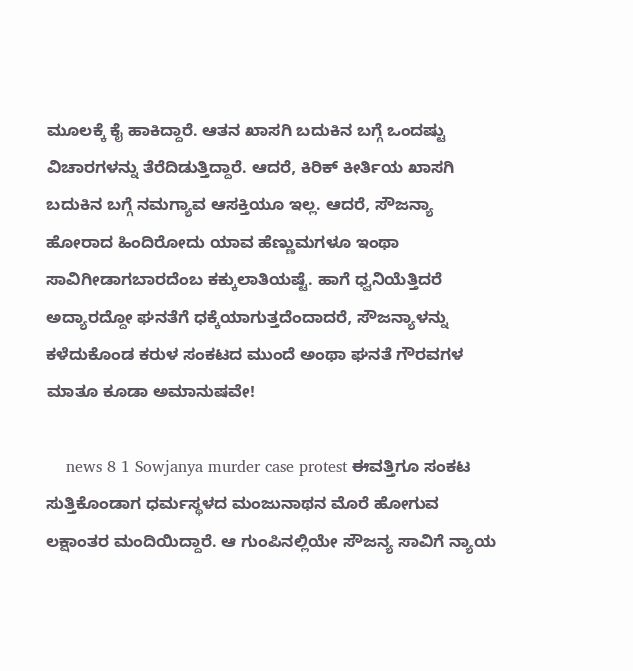ಮೂಲಕ್ಕೆ ಕೈ ಹಾಕಿದ್ದಾರೆ. ಆತನ ಖಾಸಗಿ ಬದುಕಿನ ಬಗ್ಗೆ ಒಂದಷ್ಟು ವಿಚಾರಗಳನ್ನು ತೆರೆದಿಡುತ್ತಿದ್ದಾರೆ. ಆದರೆ, ಕಿರಿಕ್ ಕೀರ್ತಿಯ ಖಾಸಗಿ ಬದುಕಿನ ಬಗ್ಗೆ ನಮಗ್ಯಾವ ಆಸಕ್ತಿಯೂ ಇಲ್ಲ. ಆದರೆ, ಸೌಜನ್ಯಾ ಹೋರಾದ ಹಿಂದಿರೋದು ಯಾವ ಹೆಣ್ಣುಮಗಳೂ ಇಂಥಾ ಸಾವಿಗೀಡಾಗಬಾರದೆಂಬ ಕಕ್ಕುಲಾತಿಯಷ್ಟೆ. ಹಾಗೆ ಧ್ವನಿಯೆತ್ತಿದರೆ ಅದ್ಯಾರದ್ದೋ ಘನತೆಗೆ ಧಕ್ಕೆಯಾಗುತ್ತದೆಂದಾದರೆ, ಸೌಜನ್ಯಾಳನ್ನು ಕಳೆದುಕೊಂಡ ಕರುಳ ಸಂಕಟದ ಮುಂದೆ ಅಂಥಾ ಘನತೆ ಗೌರವಗಳ ಮಾತೂ ಕೂಡಾ ಅಮಾನುಷವೇ!

    news 8 1 Sowjanya murder case protest ಈವತ್ತಿಗೂ ಸಂಕಟ ಸುತ್ತಿಕೊಂಡಾಗ ಧರ್ಮಸ್ಥಳದ ಮಂಜುನಾಥನ ಮೊರೆ ಹೋಗುವ ಲಕ್ಷಾಂತರ ಮಂದಿಯಿದ್ದಾರೆ. ಆ ಗುಂಪಿನಲ್ಲಿಯೇ ಸೌಜನ್ಯ ಸಾವಿಗೆ ನ್ಯಾಯ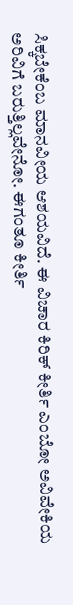ಸಿಕ್ಕಬೇಕೆಂಬ ಮಾನವೀಯ ಆಶಯವಿದೆ. ಈ ವಿಚಾರ ಕಿರಿಕ್ ಕೀರ್ತಿ ಎಂಬೋ ಅವಿವೇಕಿಯ ಅರಿವಿಗೆ ಬರುತ್ತಿಲ್ಲವೇನೋ. ಈಗಂತೂ ಕೀರ್ತಿ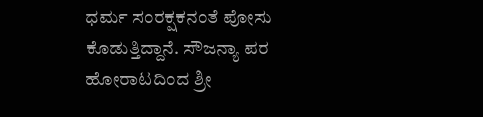ಧರ್ಮ ಸಂರಕ್ಷಕನಂತೆ ಪೋಸು ಕೊಡುತ್ತಿದ್ದಾನೆ. ಸೌಜನ್ಯಾ ಪರ ಹೋರಾಟದಿಂದ ಶ್ರೀ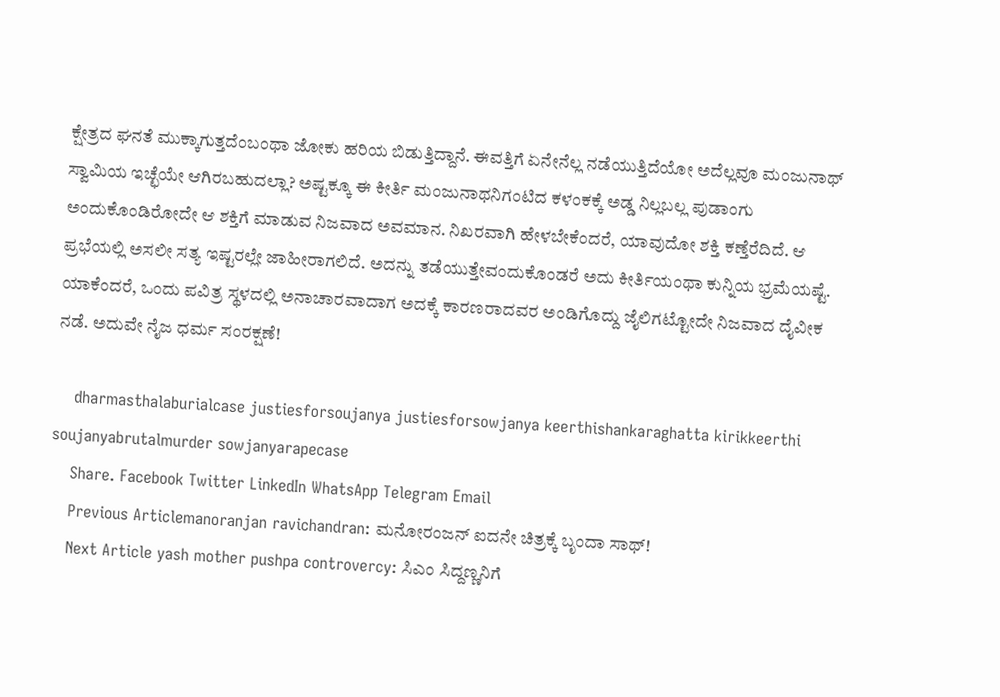ಕ್ಷೇತ್ರದ ಘನತೆ ಮುಕ್ಕಾಗುತ್ತದೆಂಬಂಥಾ ಜೋಕು ಹರಿಯ ಬಿಡುತ್ತಿದ್ದಾನೆ. ಈವತ್ತಿಗೆ ಏನೇನೆಲ್ಲ ನಡೆಯುತ್ತಿದೆಯೋ ಅದೆಲ್ಲವೂ ಮಂಜುನಾಥ್ ಸ್ವಾಮಿಯ ಇಚ್ಛೆಯೇ ಆಗಿರಬಹುದಲ್ಲಾ? ಅಷ್ಟಕ್ಕೂ ಈ ಕೀರ್ತಿ ಮಂಜುನಾಥನಿಗಂಟಿದ ಕಳಂಕಕ್ಕೆ ಅಡ್ಡ ನಿಲ್ಲಬಲ್ಲ ಪುಡಾಂಗು ಅಂದುಕೊಂಡಿರೋದೇ ಆ ಶಕ್ತಿಗೆ ಮಾಡುವ ನಿಜವಾದ ಅವಮಾನ. ನಿಖರವಾಗಿ ಹೇಳಬೇಕೆಂದರೆ, ಯಾವುದೋ ಶಕ್ತಿ ಕಣ್ತೆರೆದಿದೆ. ಆ ಪ್ರಭೆಯಲ್ಲಿ ಅಸಲೀ ಸತ್ಯ ಇಷ್ಟರಲ್ಲೇ ಜಾಹೀರಾಗಲಿದೆ. ಅದನ್ನು ತಡೆಯುತ್ತೇವಂದುಕೊಂಡರೆ ಅದು ಕೀರ್ತಿಯಂಥಾ ಕುನ್ನಿಯ ಭ್ರಮೆಯಷ್ಟೆ. ಯಾಕೆಂದರೆ, ಒಂದು ಪವಿತ್ರ ಸ್ಥಳದಲ್ಲಿ ಅನಾಚಾರವಾದಾಗ ಅದಕ್ಕೆ ಕಾರಣರಾದವರ ಅಂಡಿಗೊದ್ದು ಜೈಲಿಗಟ್ಟೋದೇ ನಿಜವಾದ ದೈವೀಕ ನಡೆ. ಅದುವೇ ನೈಜ ಧರ್ಮ ಸಂರಕ್ಷಣೆ!

    dharmasthalaburialcase justiesforsoujanya justiesforsowjanya keerthishankaraghatta kirikkeerthi soujanyabrutalmurder sowjanyarapecase
    Share. Facebook Twitter LinkedIn WhatsApp Telegram Email
    Previous Articlemanoranjan ravichandran: ಮನೋರಂಜನ್ ಐದನೇ ಚಿತ್ರಕ್ಕೆ ಬೃಂದಾ ಸಾಥ್!
    Next Article yash mother pushpa controvercy: ಸಿಎಂ ಸಿದ್ದಣ್ಣನಿಗೆ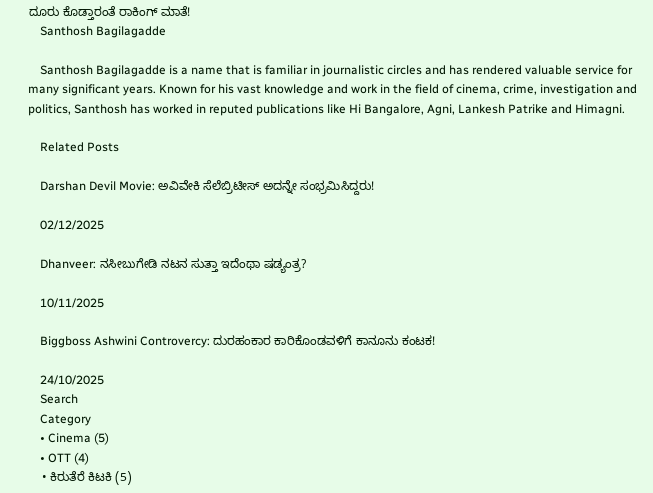ದೂರು ಕೊಡ್ತಾರಂತೆ ರಾಕಿಂಗ್ ಮಾತೆ!
    Santhosh Bagilagadde

    Santhosh Bagilagadde is a name that is familiar in journalistic circles and has rendered valuable service for many significant years. Known for his vast knowledge and work in the field of cinema, crime, investigation and politics, Santhosh has worked in reputed publications like Hi Bangalore, Agni, Lankesh Patrike and Himagni.

    Related Posts

    Darshan Devil Movie: ಅವಿವೇಕಿ ಸೆಲೆಬ್ರಿಟೀಸ್ ಅದನ್ನೇ ಸಂಭ್ರಮಿಸಿದ್ದರು!

    02/12/2025

    Dhanveer: ನಸೀಬುಗೇಡಿ ನಟನ ಸುತ್ತಾ ಇದೆಂಥಾ ಷಡ್ಯಂತ್ರ?

    10/11/2025

    Biggboss Ashwini Controvercy: ದುರಹಂಕಾರ ಕಾರಿಕೊಂಡವಳಿಗೆ ಕಾನೂನು ಕಂಟಕ!

    24/10/2025
    Search
    Category
    • Cinema (5)
    • OTT (4)
    • ಕಿರುತೆರೆ ಕಿಟಕಿ (5)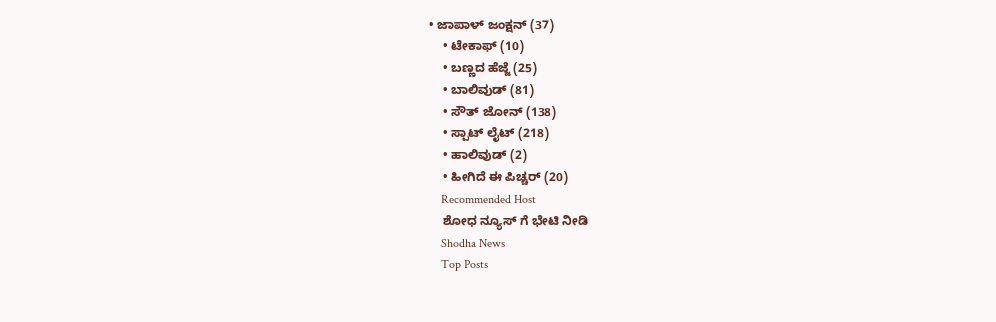• ಜಾಪಾಳ್ ಜಂಕ್ಷನ್ (37)
    • ಟೇಕಾಫ್ (10)
    • ಬಣ್ಣದ ಹೆಜ್ಜೆ (25)
    • ಬಾಲಿವುಡ್ (81)
    • ಸೌತ್ ಜೋನ್ (138)
    • ಸ್ಪಾಟ್ ಲೈಟ್ (218)
    • ಹಾಲಿವುಡ್ (2)
    • ಹೀಗಿದೆ ಈ ಪಿಚ್ಚರ್ (20)
    Recommended Host
    ಶೋಧ ನ್ಯೂಸ್ ಗೆ ಭೇಟಿ ನೀಡಿ
    Shodha News
    Top Posts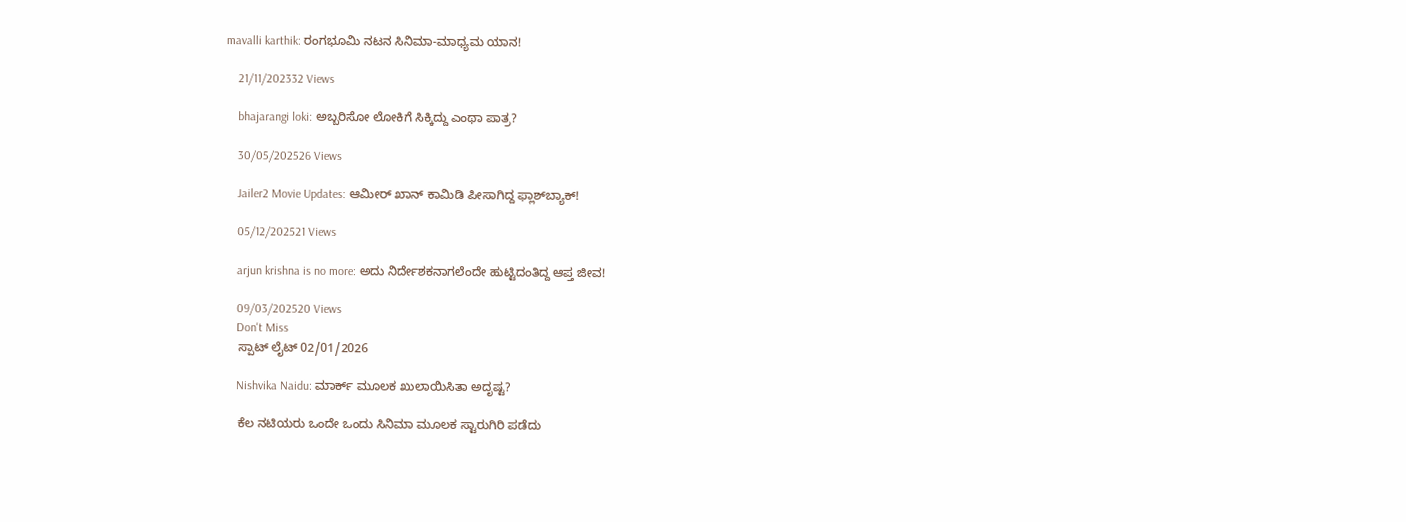mavalli karthik: ರಂಗಭೂಮಿ ನಟನ ಸಿನಿಮಾ-ಮಾಧ್ಯಮ ಯಾನ!

    21/11/202332 Views

    bhajarangi loki: ಅಬ್ಬರಿಸೋ ಲೋಕಿಗೆ ಸಿಕ್ಕಿದ್ದು ಎಂಥಾ ಪಾತ್ರ?

    30/05/202526 Views

    Jailer2 Movie Updates: ಆಮೀರ್ ಖಾನ್ ಕಾಮಿಡಿ ಪೀಸಾಗಿದ್ದ ಫ್ಲಾಶ್‌ಬ್ಯಾಕ್!

    05/12/202521 Views

    arjun krishna is no more: ಅದು ನಿರ್ದೇಶಕನಾಗಲೆಂದೇ ಹುಟ್ಟಿದಂತಿದ್ದ ಆಪ್ತ ಜೀವ!

    09/03/202520 Views
    Don't Miss
    ಸ್ಪಾಟ್ ಲೈಟ್ 02/01/2026

    Nishvika Naidu: ಮಾರ್ಕ್ ಮೂಲಕ ಖುಲಾಯಿಸಿತಾ ಅದೃಷ್ಟ?

    ಕೆಲ ನಟಿಯರು ಒಂದೇ ಒಂದು ಸಿನಿಮಾ ಮೂಲಕ ಸ್ಟಾರುಗಿರಿ ಪಡೆದು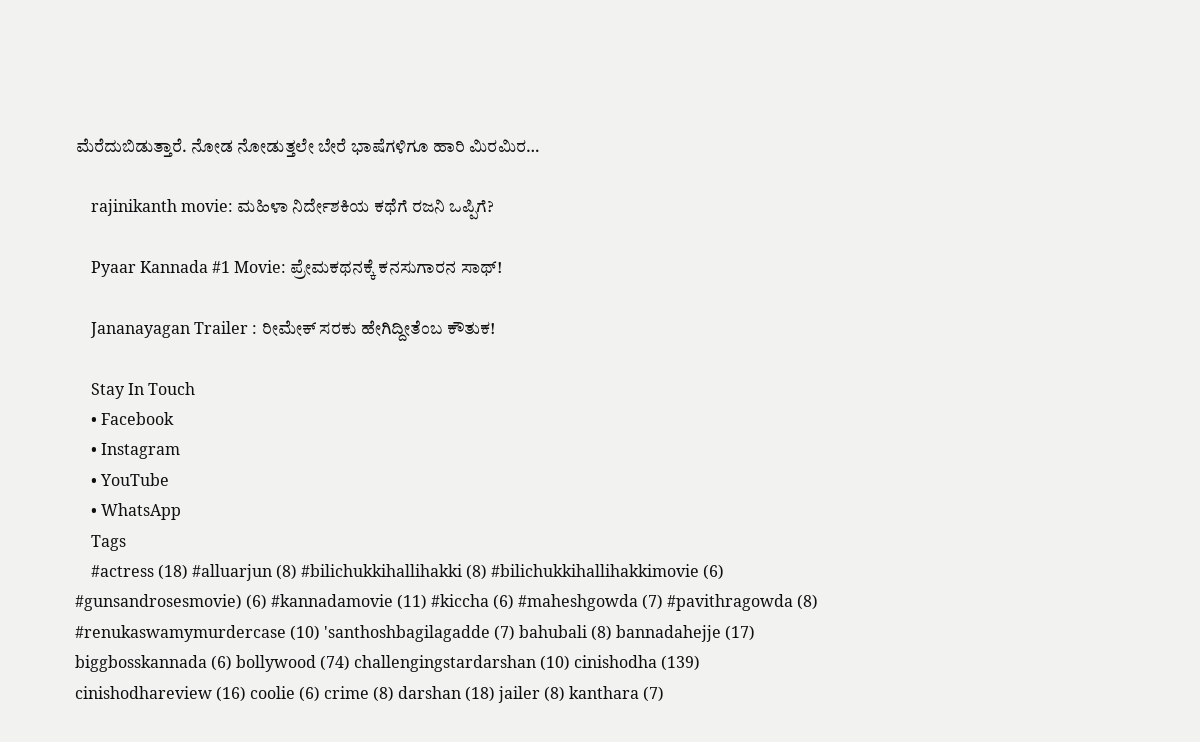ಮೆರೆದುಬಿಡುತ್ತಾರೆ. ನೋಡ ನೋಡುತ್ತಲೇ ಬೇರೆ ಭಾಷೆಗಳಿಗೂ ಹಾರಿ ಮಿರಮಿರ…

    rajinikanth movie: ಮಹಿಳಾ ನಿರ್ದೇಶಕಿಯ ಕಥೆಗೆ ರಜನಿ ಒಪ್ಪಿಗೆ?

    Pyaar Kannada #1 Movie: ಪ್ರೇಮಕಥನಕ್ಕೆ ಕನಸುಗಾರನ ಸಾಥ್!

    Jananayagan Trailer : ರೀಮೇಕ್ ಸರಕು ಹೇಗಿದ್ದೀತೆಂಬ ಕೌತುಕ!

    Stay In Touch
    • Facebook
    • Instagram
    • YouTube
    • WhatsApp
    Tags
    #actress (18) #alluarjun (8) #bilichukkihallihakki (8) #bilichukkihallihakkimovie (6) #gunsandrosesmovie) (6) #kannadamovie (11) #kiccha (6) #maheshgowda (7) #pavithragowda (8) #renukaswamymurdercase (10) 'santhoshbagilagadde (7) bahubali (8) bannadahejje (17) biggbosskannada (6) bollywood (74) challengingstardarshan (10) cinishodha (139) cinishodhareview (16) coolie (6) crime (8) darshan (18) jailer (8) kanthara (7)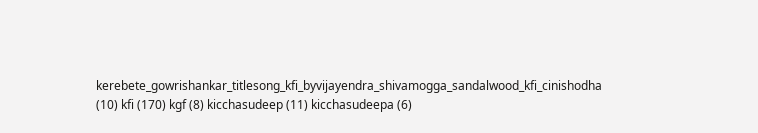kerebete_gowrishankar_titlesong_kfi_byvijayendra_shivamogga_sandalwood_kfi_cinishodha (10) kfi (170) kgf (8) kicchasudeep (11) kicchasudeepa (6)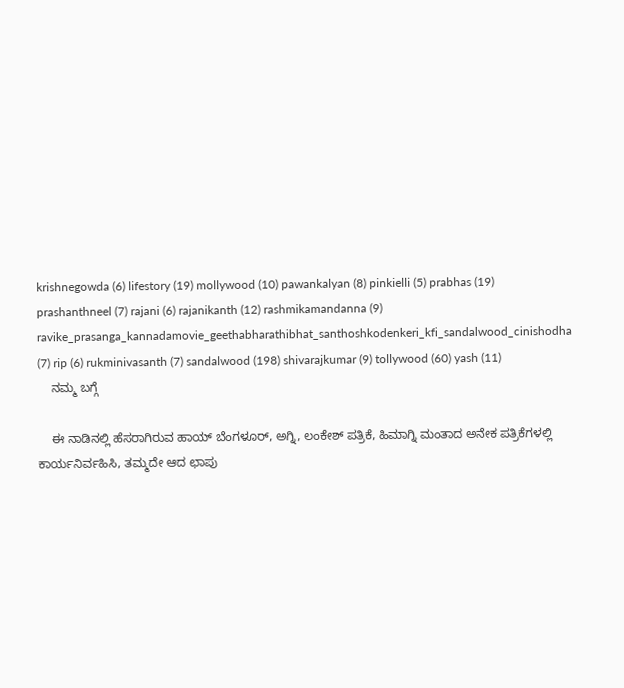krishnegowda (6) lifestory (19) mollywood (10) pawankalyan (8) pinkielli (5) prabhas (19) prashanthneel (7) rajani (6) rajanikanth (12) rashmikamandanna (9) ravike_prasanga_kannadamovie_geethabharathibhat_santhoshkodenkeri_kfi_sandalwood_cinishodha (7) rip (6) rukminivasanth (7) sandalwood (198) shivarajkumar (9) tollywood (60) yash (11)
    ನಮ್ಮ ಬಗ್ಗೆ

    ಈ ನಾಡಿನಲ್ಲಿ ಹೆಸರಾಗಿರುವ ಹಾಯ್ ಬೆಂಗಳೂರ್, ಅಗ್ನಿ, ಲಂಕೇಶ್ ಪತ್ರಿಕೆ, ಹಿಮಾಗ್ನಿ ಮಂತಾದ ಅನೇಕ ಪತ್ರಿಕೆಗಳಲ್ಲಿ ಕಾರ್ಯನಿರ್ವಹಿಸಿ, ತಮ್ಮದೇ ಆದ ಛಾಪು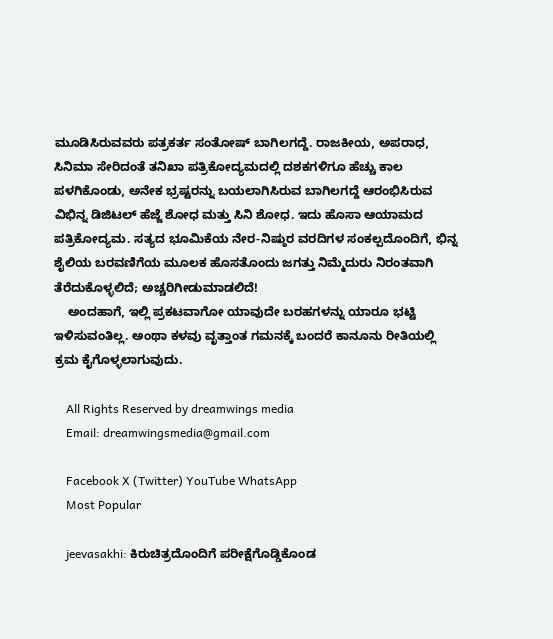ಮೂಡಿಸಿರುವವರು ಪತ್ರಕರ್ತ ಸಂತೋಷ್ ಬಾಗಿಲಗದ್ದೆ. ರಾಜಕೀಯ, ಅಪರಾಧ, ಸಿನಿಮಾ ಸೇರಿದಂತೆ ತನಿಖಾ ಪತ್ರಿಕೋದ್ಯಮದಲ್ಲಿ ದಶಕಗಳಿಗೂ ಹೆಚ್ಚು ಕಾಲ ಪಳಗಿಕೊಂಡು, ಅನೇಕ ಭ್ರಷ್ಟರನ್ನು ಬಯಲಾಗಿಸಿರುವ ಬಾಗಿಲಗದ್ದೆ ಆರಂಭಿಸಿರುವ ವಿಭಿನ್ನ ಡಿಜಿಟಲ್ ಹೆಜ್ಜೆ ಶೋಧ ಮತ್ತು ಸಿನಿ ಶೋಧ. ಇದು ಹೊಸಾ ಆಯಾಮದ ಪತ್ರಿಕೋದ್ಯಮ. ಸತ್ಯದ ಭೂಮಿಕೆಯ ನೇರ-ನಿಷ್ಠುರ ವರದಿಗಳ ಸಂಕಲ್ಪದೊಂದಿಗೆ, ಭಿನ್ನ ಶೈಲಿಯ ಬರವಣಿಗೆಯ ಮೂಲಕ ಹೊಸತೊಂದು ಜಗತ್ತು ನಿಮ್ಮೆದುರು ನಿರಂತವಾಗಿ ತೆರೆದುಕೊಳ್ಳಲಿದೆ; ಅಚ್ಚರಿಗೀಡುಮಾಡಲಿದೆ!
    ಅಂದಹಾಗೆ, ಇಲ್ಲಿ ಪ್ರಕಟವಾಗೋ ಯಾವುದೇ ಬರಹಗಳನ್ನು ಯಾರೂ ಭಟ್ಟಿ ಇಳಿಸುವಂತಿಲ್ಲ. ಅಂಥಾ ಕಳವು ವೃತ್ತಾಂತ ಗಮನಕ್ಕೆ ಬಂದರೆ ಕಾನೂನು ರೀತಿಯಲ್ಲಿ ಕ್ರಮ ಕೈಗೊಳ್ಳಲಾಗುವುದು.

    All Rights Reserved by dreamwings media
    Email: dreamwingsmedia@gmail.com

    Facebook X (Twitter) YouTube WhatsApp
    Most Popular

    jeevasakhi: ಕಿರುಚಿತ್ರದೊಂದಿಗೆ ಪರೀಕ್ಷೆಗೊಡ್ಡಿಕೊಂಡ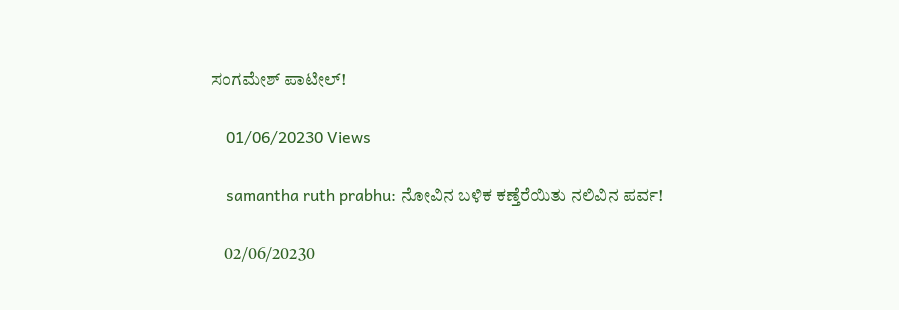ಸಂಗಮೇಶ್ ಪಾಟೀಲ್!

    01/06/20230 Views

    samantha ruth prabhu: ನೋವಿನ ಬಳಿಕ ಕಣ್ತೆರೆಯಿತು ನಲಿವಿನ ಪರ್ವ!

    02/06/20230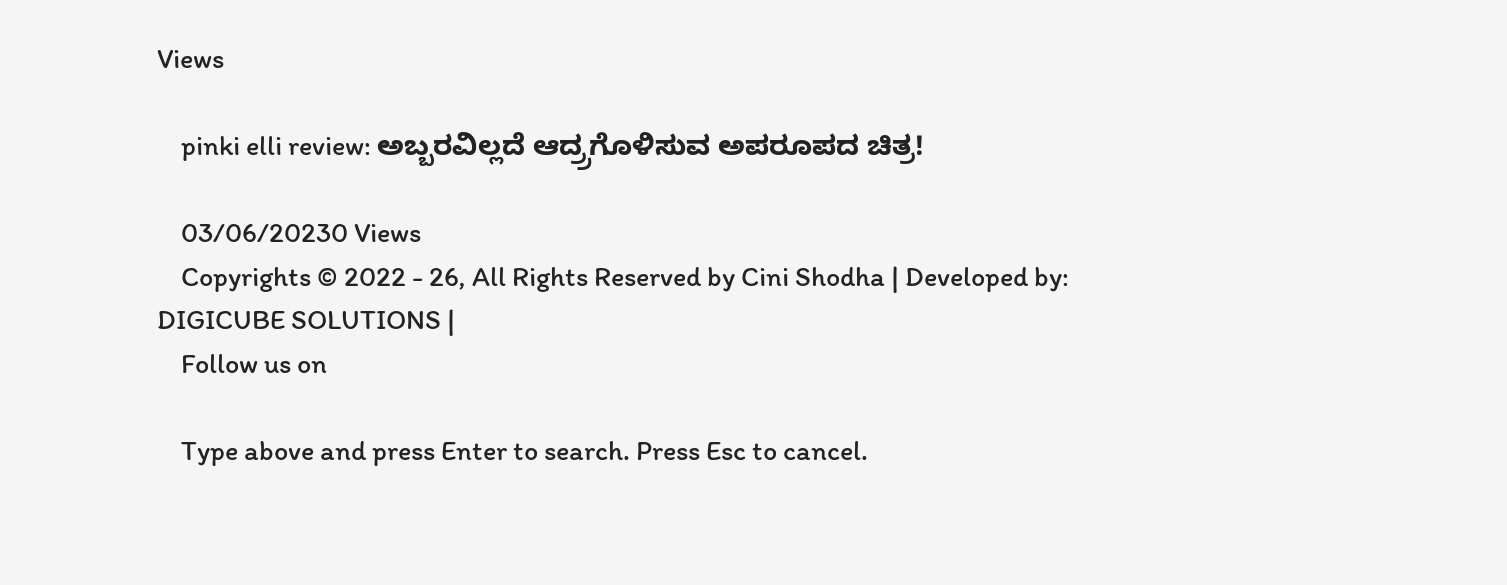Views

    pinki elli review: ಅಬ್ಬರವಿಲ್ಲದೆ ಆದ್ರ್ರಗೊಳಿಸುವ ಅಪರೂಪದ ಚಿತ್ರ!

    03/06/20230 Views
    Copyrights © 2022 - 26, All Rights Reserved by Cini Shodha | Developed by: DIGICUBE SOLUTIONS |
    Follow us on

    Type above and press Enter to search. Press Esc to cancel.